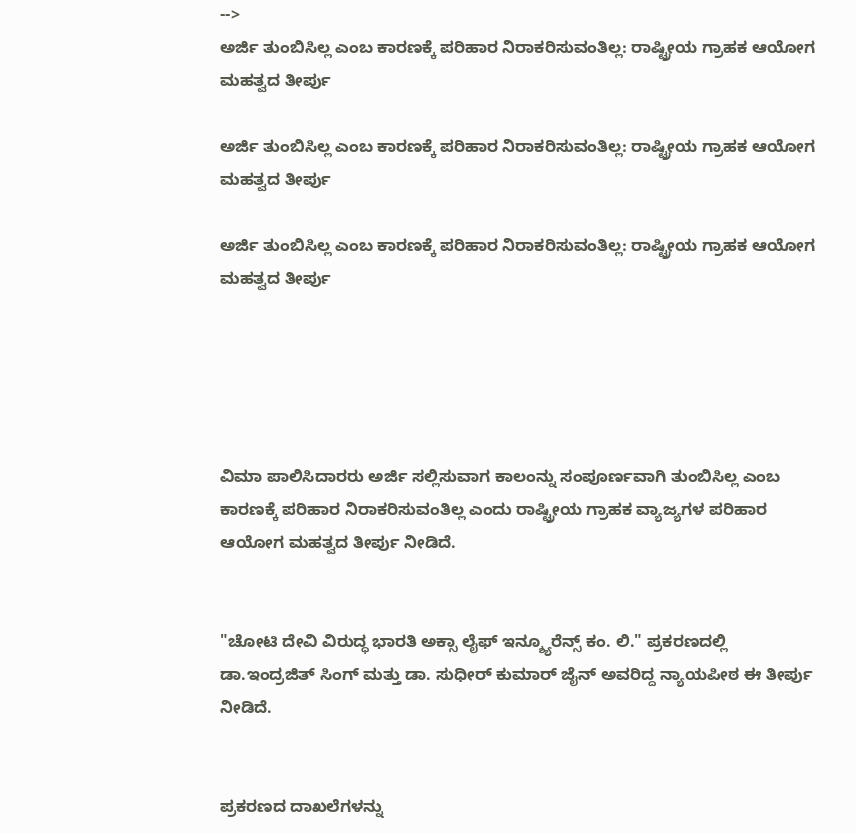-->
ಅರ್ಜಿ ತುಂಬಿಸಿಲ್ಲ ಎಂಬ ಕಾರಣಕ್ಕೆ ಪರಿಹಾರ ನಿರಾಕರಿಸುವಂತಿಲ್ಲ: ರಾಷ್ಟ್ರೀಯ ಗ್ರಾಹಕ ಆಯೋಗ ಮಹತ್ವದ ತೀರ್ಪು

ಅರ್ಜಿ ತುಂಬಿಸಿಲ್ಲ ಎಂಬ ಕಾರಣಕ್ಕೆ ಪರಿಹಾರ ನಿರಾಕರಿಸುವಂತಿಲ್ಲ: ರಾಷ್ಟ್ರೀಯ ಗ್ರಾಹಕ ಆಯೋಗ ಮಹತ್ವದ ತೀರ್ಪು

ಅರ್ಜಿ ತುಂಬಿಸಿಲ್ಲ ಎಂಬ ಕಾರಣಕ್ಕೆ ಪರಿಹಾರ ನಿರಾಕರಿಸುವಂತಿಲ್ಲ: ರಾಷ್ಟ್ರೀಯ ಗ್ರಾಹಕ ಆಯೋಗ ಮಹತ್ವದ ತೀರ್ಪು





ವಿಮಾ ಪಾಲಿಸಿದಾರರು ಅರ್ಜಿ ಸಲ್ಲಿಸುವಾಗ ಕಾಲಂನ್ನು ಸಂಪೂರ್ಣವಾಗಿ ತುಂಬಿಸಿಲ್ಲ ಎಂಬ ಕಾರಣಕ್ಕೆ ಪರಿಹಾರ ನಿರಾಕರಿಸುವಂತಿಲ್ಲ ಎಂದು ರಾಷ್ಟ್ರೀಯ ಗ್ರಾಹಕ ವ್ಯಾಜ್ಯಗಳ ಪರಿಹಾರ ಆಯೋಗ ಮಹತ್ವದ ತೀರ್ಪು ನೀಡಿದೆ.


"ಚೋಟಿ ದೇವಿ ವಿರುದ್ಧ ಭಾರತಿ ಅಕ್ಸಾ ಲೈಫ್ ಇನ್ಶ್ಯೂರೆನ್ಸ್ ಕಂ. ಲಿ." ಪ್ರಕರಣದಲ್ಲಿ ಡಾ.ಇಂದ್ರಜಿತ್ ಸಿಂಗ್ ಮತ್ತು ಡಾ. ಸುಧೀರ್ ಕುಮಾರ್ ಜೈನ್ ಅವರಿದ್ದ ನ್ಯಾಯಪೀಠ ಈ ತೀರ್ಪು ನೀಡಿದೆ.


ಪ್ರಕರಣದ ದಾಖಲೆಗಳನ್ನು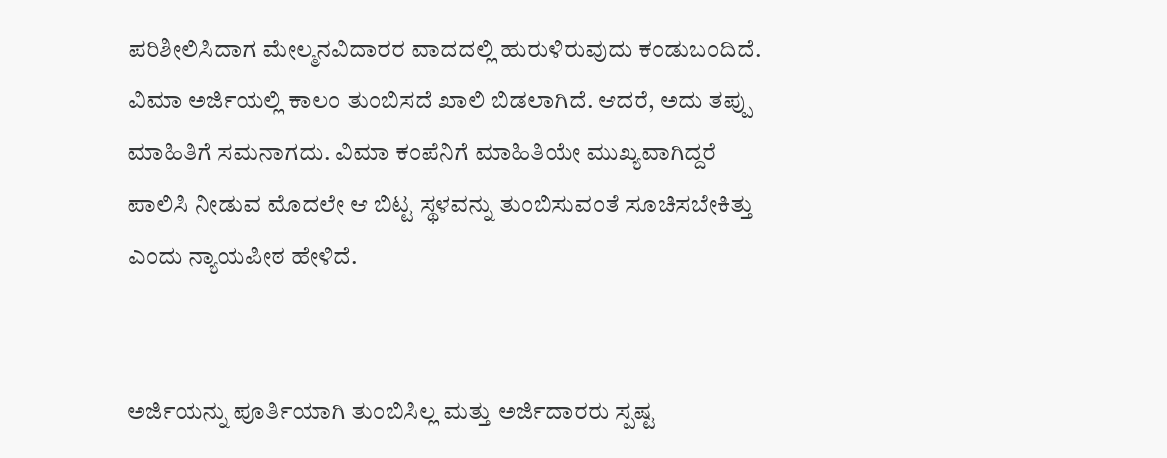ಪರಿಶೀಲಿಸಿದಾಗ ಮೇಲ್ಮನವಿದಾರರ ವಾದದಲ್ಲಿ ಹುರುಳಿರುವುದು ಕಂಡುಬಂದಿದೆ. ವಿಮಾ ಅರ್ಜಿಯಲ್ಲಿ ಕಾಲಂ ತುಂಬಿಸದೆ ಖಾಲಿ ಬಿಡಲಾಗಿದೆ. ಆದರೆ, ಅದು ತಪ್ಪು ಮಾಹಿತಿಗೆ ಸಮನಾಗದು. ವಿಮಾ ಕಂಪೆನಿಗೆ ಮಾಹಿತಿಯೇ ಮುಖ್ಯವಾಗಿದ್ದರೆ ಪಾಲಿಸಿ ನೀಡುವ ಮೊದಲೇ ಆ ಬಿಟ್ಟ ಸ್ಥಳವನ್ನು ತುಂಬಿಸುವಂತೆ ಸೂಚಿಸಬೇಕಿತ್ತು ಎಂದು ನ್ಯಾಯಪೀಠ ಹೇಳಿದೆ.


ಅರ್ಜಿಯನ್ನು ಪೂರ್ತಿಯಾಗಿ ತುಂಬಿಸಿಲ್ಲ ಮತ್ತು ಅರ್ಜಿದಾರರು ಸ್ಪಷ್ಟ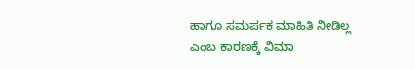ಹಾಗೂ ಸಮರ್ಪಕ ಮಾಹಿತಿ ನೀಡಿಲ್ಲ ಎಂಬ ಕಾರಣಕ್ಕೆ ವಿಮಾ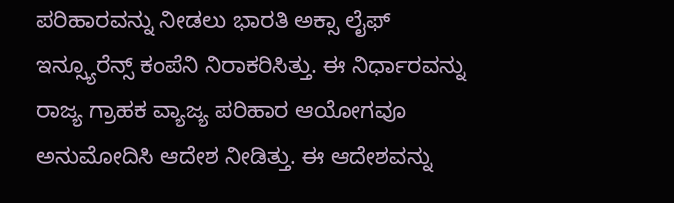ಪರಿಹಾರವನ್ನು ನೀಡಲು ಭಾರತಿ ಅಕ್ಸಾ ಲೈಫ್ ಇನ್ಸ್ಯೂರೆನ್ಸ್ ಕಂಪೆನಿ ನಿರಾಕರಿಸಿತ್ತು. ಈ ನಿರ್ಧಾರವನ್ನು ರಾಜ್ಯ ಗ್ರಾಹಕ ವ್ಯಾಜ್ಯ ಪರಿಹಾರ ಆಯೋಗವೂ ಅನುಮೋದಿಸಿ ಆದೇಶ ನೀಡಿತ್ತು. ಈ ಆದೇಶವನ್ನು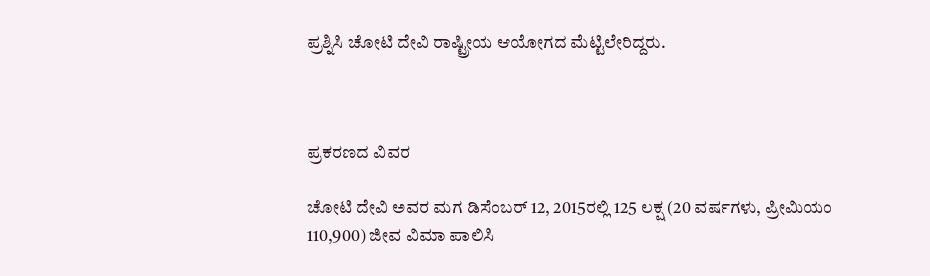ಪ್ರಶ್ನಿಸಿ ಚೋಟಿ ದೇವಿ ರಾಷ್ಟ್ರೀಯ ಆಯೋಗದ ಮೆಟ್ಟಿಲೇರಿದ್ದರು.



ಪ್ರಕರಣದ ವಿವರ

ಚೋಟಿ ದೇವಿ ಅವರ ಮಗ ಡಿಸೆಂಬರ್ 12, 2015ರಲ್ಲಿ 125 ಲಕ್ಷ (20 ವರ್ಷಗಳು, ಪ್ರೀಮಿಯಂ 110,900) ಜೀವ ವಿಮಾ ಪಾಲಿಸಿ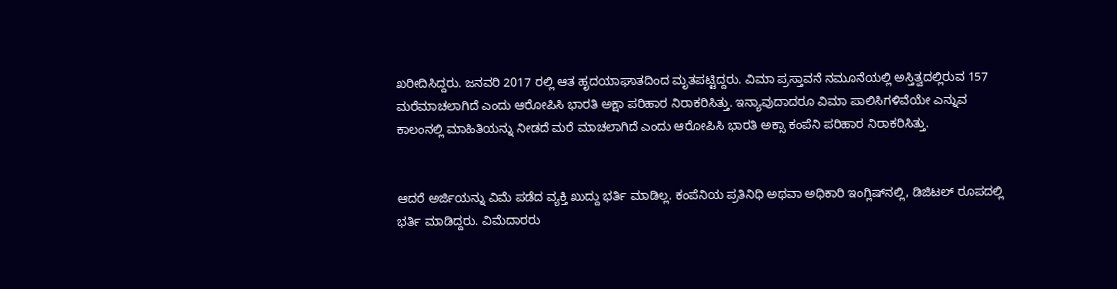ಖರೀದಿಸಿದ್ದರು. ಜನವರಿ 2017 ರಲ್ಲಿ ಆತ ಹೃದಯಾಘಾತದಿಂದ ಮೃತಪಟ್ಟಿದ್ದರು. ವಿಮಾ ಪ್ರಸ್ತಾವನೆ ನಮೂನೆಯಲ್ಲಿ ಅಸ್ತಿತ್ವದಲ್ಲಿರುವ 157 ಮರೆಮಾಚಲಾಗಿದೆ ಎಂದು ಆರೋಪಿಸಿ ಭಾರತಿ ಅಕ್ಷಾ ಪರಿಹಾರ ನಿರಾಕರಿಸಿತ್ತು. ಇನ್ಯಾವುದಾದರೂ ವಿಮಾ ಪಾಲಿಸಿಗಳಿವೆಯೇ ಎನ್ನುವ ಕಾಲಂನಲ್ಲಿ ಮಾಹಿತಿಯನ್ನು ನೀಡದೆ ಮರೆ ಮಾಚಲಾಗಿದೆ ಎಂದು ಆರೋಪಿಸಿ ಭಾರತಿ ಅಕ್ಸಾ ಕಂಪೆನಿ ಪರಿಹಾರ ನಿರಾಕರಿಸಿತ್ತು.


ಆದರೆ ಅರ್ಜಿಯನ್ನು ವಿಮೆ ಪಡೆದ ವ್ಯಕ್ತಿ ಖುದ್ದು ಭರ್ತಿ ಮಾಡಿಲ್ಲ. ಕಂಪೆನಿಯ ಪ್ರತಿನಿಧಿ ಅಥವಾ ಅಧಿಕಾರಿ ಇಂಗ್ಲಿಷ್‌ನಲ್ಲಿ, ಡಿಜಿಟಲ್ ರೂಪದಲ್ಲಿ ಭರ್ತಿ ಮಾಡಿದ್ದರು. ವಿಮೆದಾರರು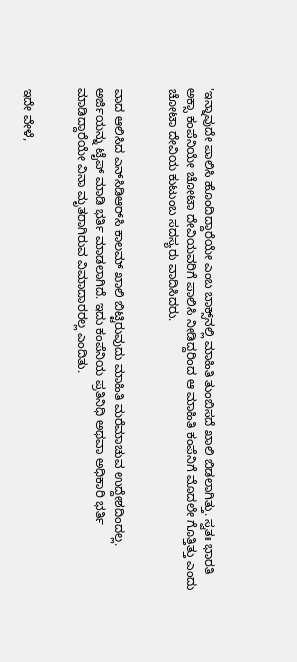'ಇನ್ನಾವುದೇ ಪಾಲಿಸಿ ಹೊಂದಿದ್ದಾರೆಯೇ ಎಂಬ ಬಾಕ್ಸ್‌ನಲ್ಲಿ ಮಾಹಿತಿ ತುಂಬಿಸದೆ ಖಾಲಿ ಬಿಡಲಾಗಿತ್ತು. ಸ್ವತಃ ಭಾರತಿ ಅಕ್ಸಾ ಕಂಪೆನಿಯೇ ಚೋಟಾ ದೇವಿಯವರಿಗೆ ಪಾಲಿಸಿ ನೀಡಿದ್ದರಿಂದ ಆ ಮಾಹಿತಿ ಕಂಪೆನಿಗೆ ಮೊದಲೇ ಗೊತ್ತಿತ್ತು ಎಂದು ಚೋಟಾ ದೇವಿಯ ಕುಟುಂಬ ಸದಸ್ಯರು ವಾದಿಸಿದರು.


ವಾದ ಆಲಿಸಿದ ಎನ್‌ಸಿಡಿಆರ್‌ಸಿ ಕಾಲಮ್ ಖಾಲಿ ಬಿಟ್ಟಿರುವುದು ಮಾಹಿತಿ ಮರೆಮಾಚುವ ಉದ್ದೇಶದಿಂದಲ್ಲ. ಅರ್ಜಿಯನ್ನು ಟೈಪ್ ಮಾಡಿ ಭರ್ತಿ ಮಾಡಲಾಗಿದೆ. ಇದು ಕಂಪೆನಿಯ ಪ್ರತಿನಿಧಿ ಅಥವಾ ಅಧಿಕಾರಿ ಭರ್ತಿ ಮಾಡಿದ್ದಾರೆಯೇ ವಿನಾ ಮೃತರಾಗಿರುವ ವಿಮಾದಾರರಲ್ಲ ಎಂದಿತು.


ಇದೇ ವೇಳೆ,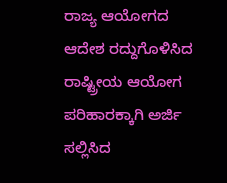ರಾಜ್ಯ ಆಯೋಗದ ಆದೇಶ ರದ್ದುಗೊಳಿಸಿದ ರಾಷ್ಟ್ರೀಯ ಆಯೋಗ ಪರಿಹಾರಕ್ಕಾಗಿ ಅರ್ಜಿ ಸಲ್ಲಿಸಿದ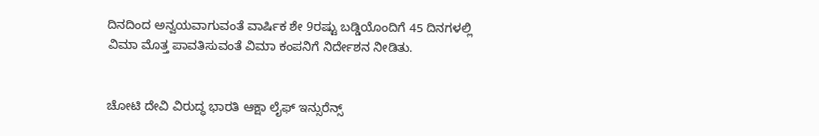ದಿನದಿಂದ ಅನ್ವಯವಾಗುವಂತೆ ವಾರ್ಷಿಕ ಶೇ 9ರಷ್ಟು ಬಡ್ಡಿಯೊಂದಿಗೆ 45 ದಿನಗಳಲ್ಲಿ ವಿಮಾ ಮೊತ್ತ ಪಾವತಿಸುವಂತೆ ವಿಮಾ ಕಂಪನಿಗೆ ನಿರ್ದೇಶನ ನೀಡಿತು.


ಚೋಟಿ ದೇವಿ ವಿರುದ್ಧ ಭಾರತಿ ಆಕ್ಷಾ ಲೈಫ್ ಇನ್ಸುರೆನ್ಸ್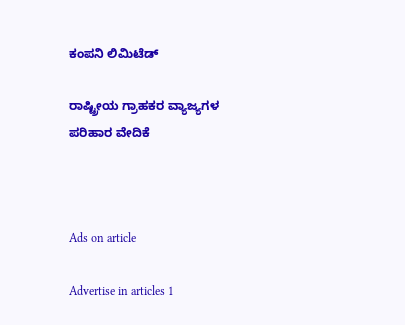ಕಂಪನಿ ಲಿಮಿಟೆಡ್

ರಾಷ್ಟ್ರೀಯ ಗ್ರಾಹಕರ ವ್ಯಾಜ್ಯಗಳ ಪರಿಹಾರ ವೇದಿಕೆ



Ads on article

Advertise in articles 1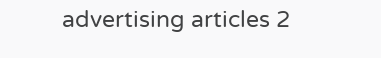advertising articles 2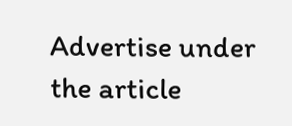Advertise under the article